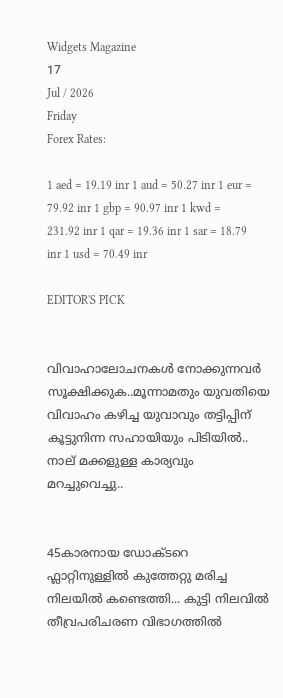Widgets Magazine
17
Jul / 2026
Friday
Forex Rates:

1 aed = 19.19 inr 1 aud = 50.27 inr 1 eur = 79.92 inr 1 gbp = 90.97 inr 1 kwd = 231.92 inr 1 qar = 19.36 inr 1 sar = 18.79 inr 1 usd = 70.49 inr

EDITOR'S PICK


വിവാഹാലോചനകൾ നോക്കുന്നവർ സൂക്ഷിക്കുക..മൂന്നാമതും യുവതിയെ വിവാഹം കഴിച്ച യുവാവും തട്ടിപ്പിന് കൂട്ടുനിന്ന സഹായിയും പിടിയില്‍.. നാല് മക്കളുള്ള കാര്യവും മറച്ചുവെച്ചു..


45കാരനായ ഡോക്ടറെ ഫ്ലാറ്റിനുള്ളിൽ കുത്തേറ്റു മരിച്ച നിലയിൽ കണ്ടെത്തി... കുട്ടി നിലവിൽ തീവ്രപരിചരണ വിഭാഗത്തിൽ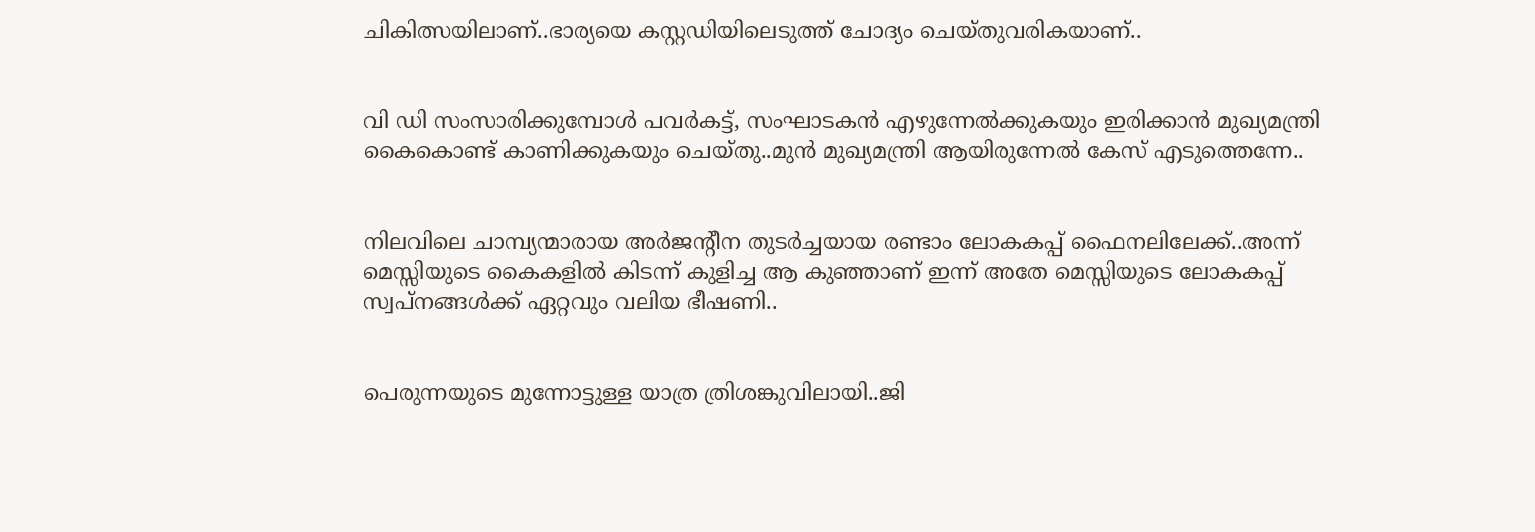ചികിത്സയിലാണ്..ഭാര്യയെ കസ്റ്റഡിയിലെടുത്ത് ചോദ്യം ചെയ്തുവരികയാണ്..


വി ഡി സംസാരിക്കുമ്പോൾ പവര്‍കട്ട്, സംഘാടകന്‍ എഴുന്നേല്‍ക്കുകയും ഇരിക്കാന്‍ മുഖ്യമന്ത്രി കൈകൊണ്ട് കാണിക്കുകയും ചെയ്തു..മുൻ മുഖ്യമന്ത്രി ആയിരുന്നേൽ കേസ് എടുത്തെന്നേ..


നിലവിലെ ചാമ്പ്യന്മാരായ അര്‍ജന്റീന തുടര്‍ച്ചയായ രണ്ടാം ലോകകപ്പ് ഫൈനലിലേക്ക്..അന്ന് മെസ്സിയുടെ കൈകളില്‍ കിടന്ന് കുളിച്ച ആ കുഞ്ഞാണ് ഇന്ന് അതേ മെസ്സിയുടെ ലോകകപ്പ് സ്വപ്നങ്ങള്‍ക്ക് ഏറ്റവും വലിയ ഭീഷണി..


പെരുന്നയുടെ മുന്നോട്ടുള്ള യാത്ര ത്രിശങ്കുവിലായി..ജി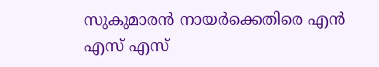സുകുമാരൻ നായർക്കെതിരെ എൻ എസ് എസ്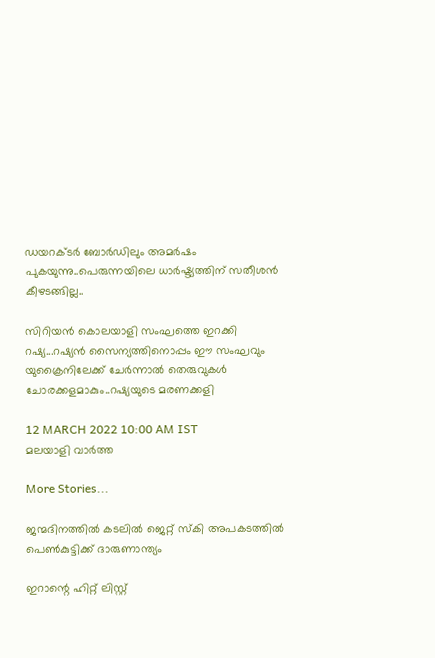ഡയറക്ടർ ബോർഡിലും അമർഷം പുകയുന്നു..പെരുന്നയിലെ ധാർഷ്ട്യത്തിന് സതീശൻ കീഴടങ്ങില്ല..

സിറിയൻ കൊലയാളി സംഘത്തെ ഇറക്കി റഷ്യ...റഷ്യൻ സൈന്യത്തിനൊപ്പം ഈ സംഘവും യുക്രൈനിലേക്ക് ചേർന്നാൽ തെരുവുകൾ ചോരക്കളമാകും..റഷ്യയുടെ മരണക്കളി

12 MARCH 2022 10:00 AM IST
മലയാളി വാര്‍ത്ത

More Stories...

ജന്മദിനത്തില്‍ കടലില്‍ ജെറ്റ് സ്‌കി അപകടത്തില്‍ പെണ്‍കുട്ടിക്ക് ദാരുണാന്ത്യം

ഇറാന്റെ ഹിറ്റ് ലിസ്റ്റ്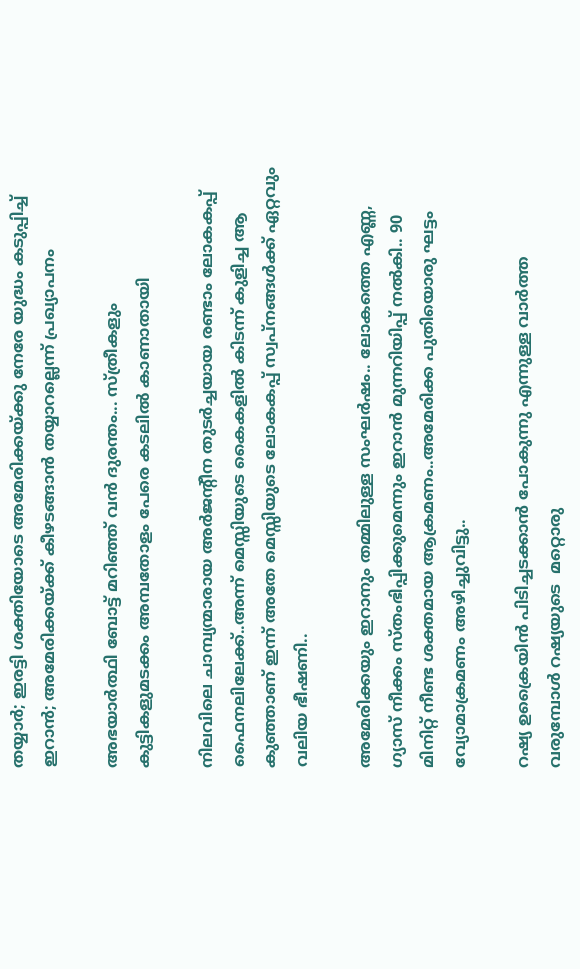തയ്യാർ; ഇരട്ടി ശക്തിയോടെ അമേരിക്കയ്ക്കു നേരേ യുദ്ധം കടുപ്പിച്ച് ഇറാൻ; അമേരിക്കയ്ക്ക് കീഴടങ്ങാന്‍ തയ്യാറല്ലെന്ന് പ്രഖ്യാപനം

അഭയാർത്ഥി ബോട്ട് മറിഞ്ഞ് വൻ ദുരന്തം... സ്ത്രീകളും കുട്ടികളുമടക്കം അമ്പതോളം പേരെ കടലിൽ കാണാതായി

നിലവിലെ ചാമ്പ്യന്മാരായ അര്‍ജന്റീന തുടര്‍ച്ചയായ രണ്ടാം ലോകകപ്പ് ഫൈനലിലേക്ക്..അന്ന് മെസ്സിയുടെ കൈകളില്‍ കിടന്ന് കുളിച്ച ആ കുഞ്ഞാണ് ഇന്ന് അതേ മെസ്സിയുടെ ലോകകപ്പ് സ്വപ്നങ്ങള്‍ക്ക് ഏറ്റവും വലിയ ഭീഷണി..

അമേരിക്കയും ഇറാനും തമ്മിലുള്ള സംഘർഷം.. ലോകത്തെ എണ്ണ, ഗ്യാസ് നീക്കം സ്തംഭിപ്പിക്കുമെന്നും ഇറാൻ മുന്നറിയിപ്പ് നൽകി.. 90 മിനിറ്റ് നീണ്ട ശക്തമായ ആക്രമണം..അമേരിക്ക പുതിയൊരു ഘട്ടം വ്യോമാക്രമണം അഴിച്ചുവിട്ടു..

റഷ്യ ഉക്രൈയിൻ പിടിച്ചടക്കാൻ പോകുന്നു എന്നുള്ള വാർത്ത വരുമ്പോൾ റഷ്യയുടെ  മറ്റൊരു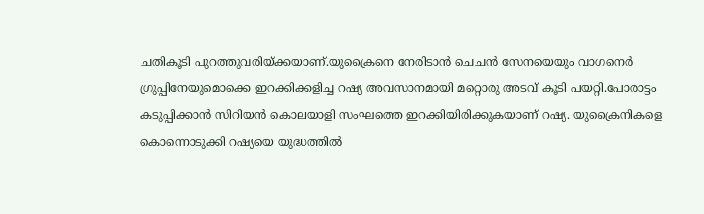ചതികൂടി പുറത്തുവരിയ്ക്കയാണ്.യുക്രൈനെ നേരിടാൻ ചെചൻ സേനയെയും വാഗനെർ ഗ്രുപ്പിനേയുമൊക്കെ ഇറക്കിക്കളിച്ച റഷ്യ അവസാനമായി മറ്റൊരു അടവ് കൂടി പയറ്റി.പോരാട്ടം കടുപ്പിക്കാൻ സിറിയൻ കൊലയാളി സംഘത്തെ ഇറക്കിയിരിക്കുകയാണ് റഷ്യ. യുക്രൈനികളെ കൊന്നൊടുക്കി റഷ്യയെ യുദ്ധത്തിൽ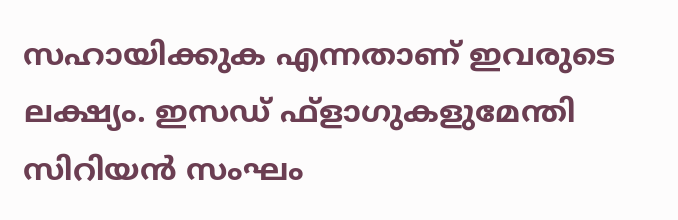സഹായിക്കുക എന്നതാണ് ഇവരുടെ ലക്ഷ്യം. ഇസഡ് ഫ്‌ളാഗുകളുമേന്തി സിറിയൻ സംഘം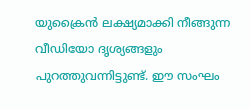യുക്രൈൻ ലക്ഷ്യമാക്കി നീങ്ങുന്ന വീഡിയോ ദൃശ്യങ്ങളും പുറത്തുവന്നിട്ടുണ്ട്. ഈ സംഘം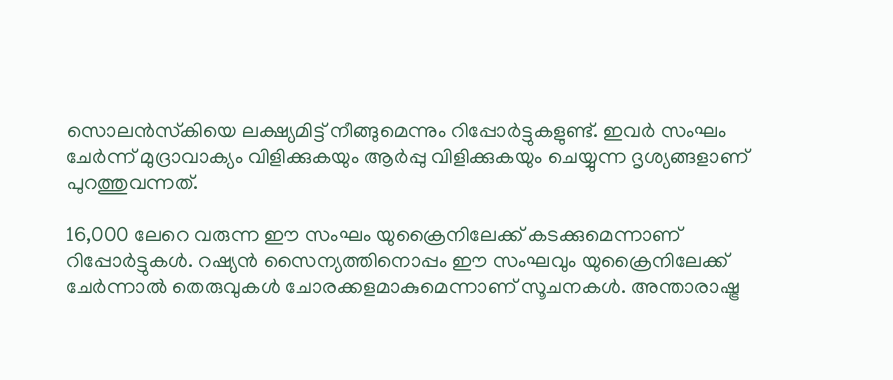സൊലൻസ്‌കിയെ ലക്ഷ്യമിട്ട് നീങ്ങുമെന്നും റിപ്പോർട്ടുകളുണ്ട്. ഇവർ സംഘം ചേർന്ന് മുദ്രാവാക്യം വിളിക്കുകയും ആർപ്പു വിളിക്കുകയും ചെയ്യുന്ന ദൃശ്യങ്ങളാണ് പുറത്തുവന്നത്.

16,000 ലേറെ വരുന്ന ഈ സംഘം യുക്രൈനിലേക്ക് കടക്കുമെന്നാണ് റിപ്പോർട്ടുകൾ. റഷ്യൻ സൈന്യത്തിനൊപ്പം ഈ സംഘവും യുക്രൈനിലേക്ക് ചേർന്നാൽ തെരുവുകൾ ചോരക്കളമാകുമെന്നാണ് സൂചനകൾ. അന്താരാഷ്ട്ര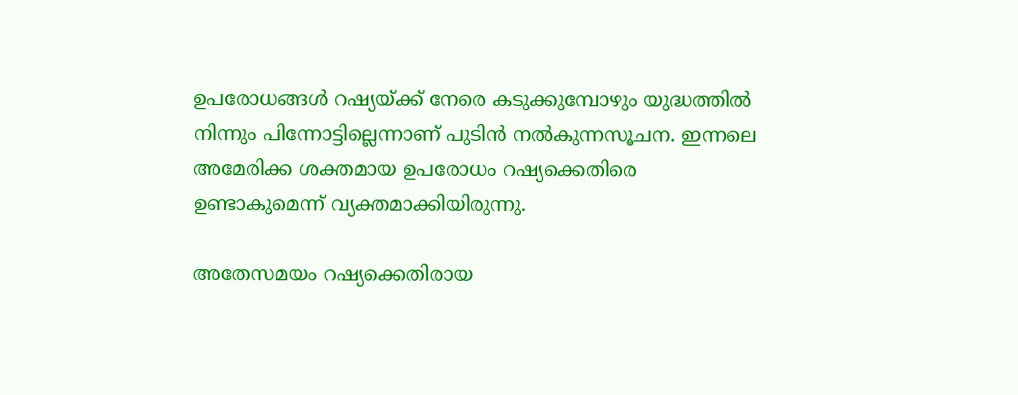ഉപരോധങ്ങൾ റഷ്യയ്ക്ക് നേരെ കടുക്കുമ്പോഴും യുദ്ധത്തിൽ നിന്നും പിന്നോട്ടില്ലെന്നാണ് പുടിൻ നൽകുന്നസൂചന. ഇന്നലെ അമേരിക്ക ശക്തമായ ഉപരോധം റഷ്യക്കെതിരെ ഉണ്ടാകുമെന്ന് വ്യക്തമാക്കിയിരുന്നു.

അതേസമയം റഷ്യക്കെതിരായ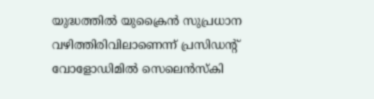യുദ്ധത്തിൽ യുക്രൈൻ സുപ്രധാന വഴിത്തിരിവിലാണെന്ന് പ്രസിഡന്റ് വോളോഡിമിൽ സെലെൻസ്‌കി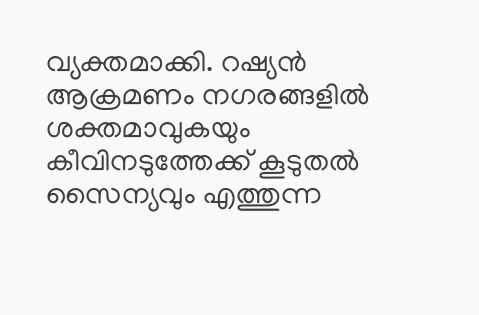വ്യക്തമാക്കി. റഷ്യൻ ആക്രമണം നഗരങ്ങളിൽ ശക്തമാവുകയും കീവിനടുത്തേക്ക് കൂടുതൽ സൈന്യവും എത്തുന്ന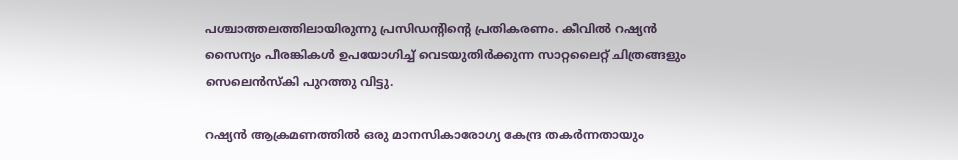പശ്ചാത്തലത്തിലായിരുന്നു പ്രസിഡന്റിന്റെ പ്രതികരണം. കീവിൽ റഷ്യൻ സൈന്യം പീരങ്കികൾ ഉപയോഗിച്ച് വെടയുതിർക്കുന്ന സാറ്റലൈറ്റ് ചിത്രങ്ങളും സെലെൻസ്‌കി പുറത്തു വിട്ടു.

റഷ്യൻ ആക്രമണത്തിൽ ഒരു മാനസികാരോഗ്യ കേന്ദ്ര തകർന്നതായും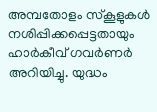അമ്പതോളം സ്‌കൂളുകൾ നശിപ്പിക്കപ്പെട്ടതായും ഹാർകീവ് ഗവർണർ അറിയിച്ചു. യുദ്ധം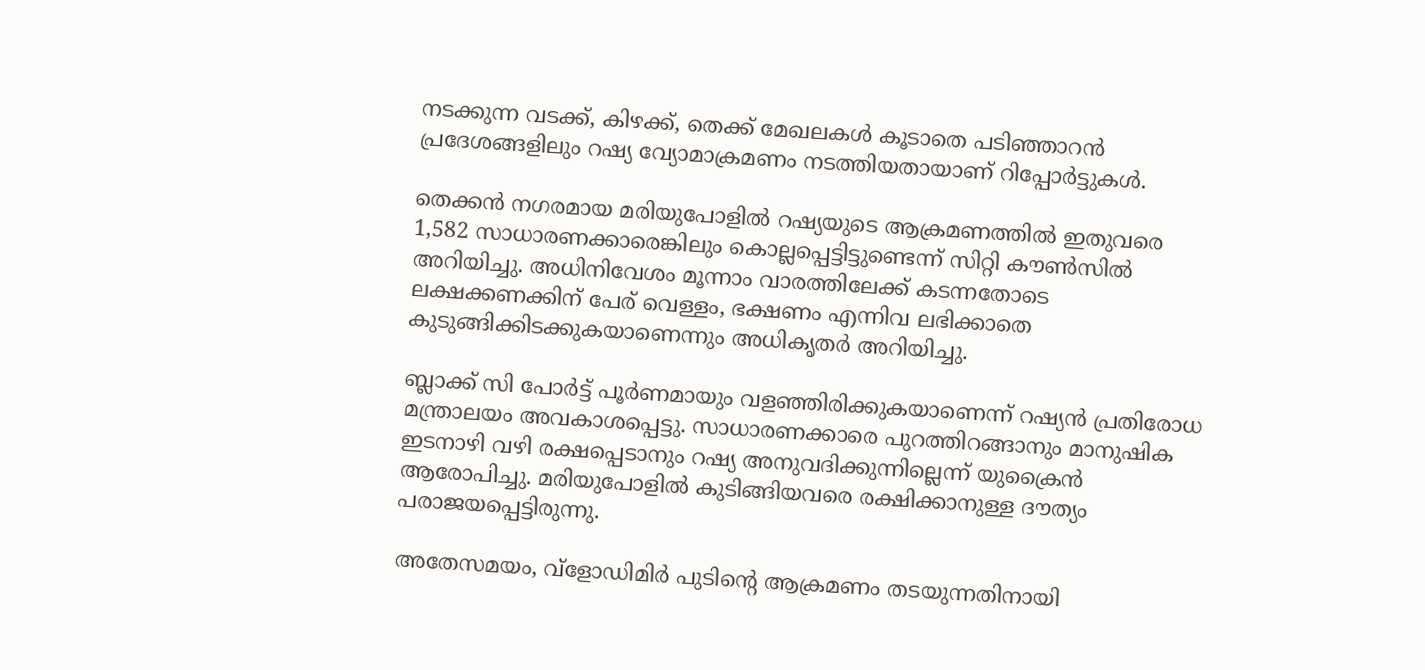നടക്കുന്ന വടക്ക്, കിഴക്ക്, തെക്ക് മേഖലകൾ കൂടാതെ പടിഞ്ഞാറൻ പ്രദേശങ്ങളിലും റഷ്യ വ്യോമാക്രമണം നടത്തിയതായാണ് റിപ്പോർട്ടുകൾ.

തെക്കൻ നഗരമായ മരിയുപോളിൽ റഷ്യയുടെ ആക്രമണത്തിൽ ഇതുവരെ 1,582 സാധാരണക്കാരെങ്കിലും കൊല്ലപ്പെട്ടിട്ടുണ്ടെന്ന് സിറ്റി കൗൺസിൽ അറിയിച്ചു. അധിനിവേശം മൂന്നാം വാരത്തിലേക്ക് കടന്നതോടെ ലക്ഷക്കണക്കിന് പേര് വെള്ളം, ഭക്ഷണം എന്നിവ ലഭിക്കാതെ കുടുങ്ങിക്കിടക്കുകയാണെന്നും അധികൃതർ അറിയിച്ചു.

ബ്ലാക്ക് സി പോർട്ട് പൂർണമായും വളഞ്ഞിരിക്കുകയാണെന്ന് റഷ്യൻ പ്രതിരോധ മന്ത്രാലയം അവകാശപ്പെട്ടു. സാധാരണക്കാരെ പുറത്തിറങ്ങാനും മാനുഷിക ഇടനാഴി വഴി രക്ഷപ്പെടാനും റഷ്യ അനുവദിക്കുന്നില്ലെന്ന് യുക്രൈൻ ആരോപിച്ചു. മരിയുപോളിൽ കുടിങ്ങിയവരെ രക്ഷിക്കാനുള്ള ദൗത്യം പരാജയപ്പെട്ടിരുന്നു.

അതേസമയം, വ്‌ളോഡിമിർ പുടിന്റെ ആക്രമണം തടയുന്നതിനായി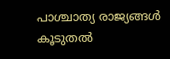പാശ്ചാത്യ രാജ്യങ്ങൾ കൂടുതൽ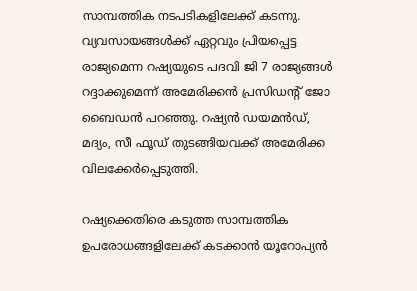സാമ്പത്തിക നടപടികളിലേക്ക് കടന്നു. വ്യവസായങ്ങൾക്ക് ഏറ്റവും പ്രിയപ്പെട്ട രാജ്യമെന്ന റഷ്യയുടെ പദവി ജി 7 രാജ്യങ്ങൾ റദ്ദാക്കുമെന്ന് അമേരിക്കൻ പ്രസിഡന്റ് ജോ ബൈഡൻ പറഞ്ഞു. റഷ്യൻ ഡയമൻഡ്, മദ്യം, സീ ഫൂഡ് തുടങ്ങിയവക്ക് അമേരിക്ക വിലക്കേർപ്പെടുത്തി.

റഷ്യക്കെതിരെ കടുത്ത സാമ്പത്തിക ഉപരോധങ്ങളിലേക്ക് കടക്കാൻ യൂറോപ്യൻ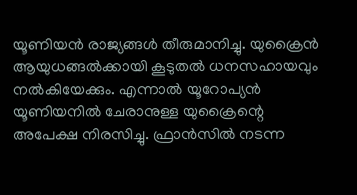യൂണിയൻ രാജ്യങ്ങൾ തീരുമാനിച്ചു. യുക്രൈൻ ആയുധങ്ങൽക്കായി കൂടുതൽ ധനസഹായവും നൽകിയേക്കും. എന്നാൽ യൂറോപ്യൻ യൂണിയനിൽ ചേരാനുള്ള യുക്രൈന്റെ അപേക്ഷ നിരസിച്ചു. ഫ്രാൻസിൽ നടന്ന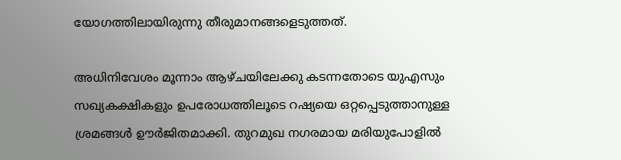യോഗത്തിലായിരുന്നു തീരുമാനങ്ങളെടുത്തത്.

അധിനിവേശം മൂന്നാം ആഴ്ചയിലേക്കു കടന്നതോടെ യുഎസും സഖ്യകക്ഷികളും ഉപരോധത്തിലൂടെ റഷ്യയെ ഒറ്റപ്പെടുത്താനുള്ള ശ്രമങ്ങൾ ഊർജിതമാക്കി. തുറമുഖ നഗരമായ മരിയുപോളിൽ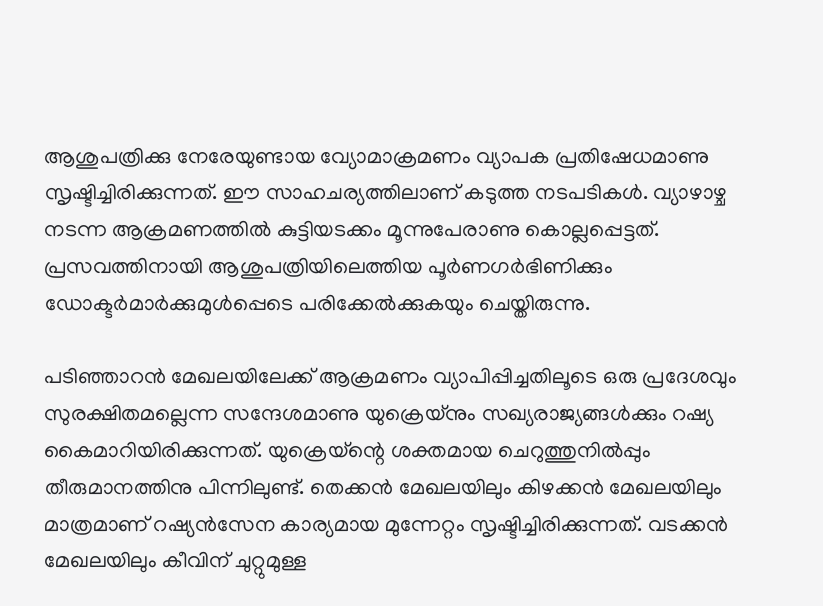ആശുപത്രിക്കു നേരേയുണ്ടായ വ്യോമാക്രമണം വ്യാപക പ്രതിഷേധമാണു സൃഷ്ടിച്ചിരിക്കുന്നത്. ഈ സാഹചര്യത്തിലാണ് കടുത്ത നടപടികൾ. വ്യാഴാഴ്ച നടന്ന ആക്രമണത്തിൽ കുട്ടിയടക്കം മൂന്നുപേരാണു കൊല്ലപ്പെട്ടത്. പ്രസവത്തിനായി ആശുപത്രിയിലെത്തിയ പൂർണഗർഭിണിക്കും ഡോക്ടർമാർക്കുമുൾപ്പെടെ പരിക്കേൽക്കുകയും ചെയ്തിരുന്നു.

പടിഞ്ഞാറൻ മേഖലയിലേക്ക് ആക്രമണം വ്യാപിപ്പിച്ചതിലൂടെ ഒരു പ്രദേശവും സുരക്ഷിതമല്ലെന്ന സന്ദേശമാണു യുക്രെയ്‌നും സഖ്യരാജ്യങ്ങൾക്കും റഷ്യ കൈമാറിയിരിക്കുന്നത്. യുക്രെയ്ന്റെ ശക്തമായ ചെറുത്തുനിൽപ്പും തീരുമാനത്തിനു പിന്നിലുണ്ട്. തെക്കൻ മേഖലയിലും കിഴക്കൻ മേഖലയിലും മാത്രമാണ് റഷ്യൻസേന കാര്യമായ മുന്നേറ്റം സൃഷ്ടിച്ചിരിക്കുന്നത്. വടക്കൻ മേഖലയിലും കീവിന് ചുറ്റുമുള്ള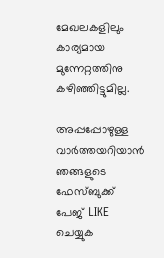മേഖലകളിലും കാര്യമായ മുന്നേറ്റത്തിനു കഴിഞ്ഞിട്ടുമില്ല.

അപ്പപ്പോഴുള്ള വാര്‍ത്തയറിയാന്‍ ഞങ്ങളുടെ ഫേസ്‌ബുക്ക്‌ പേജ് LIKE ചെയ്യുക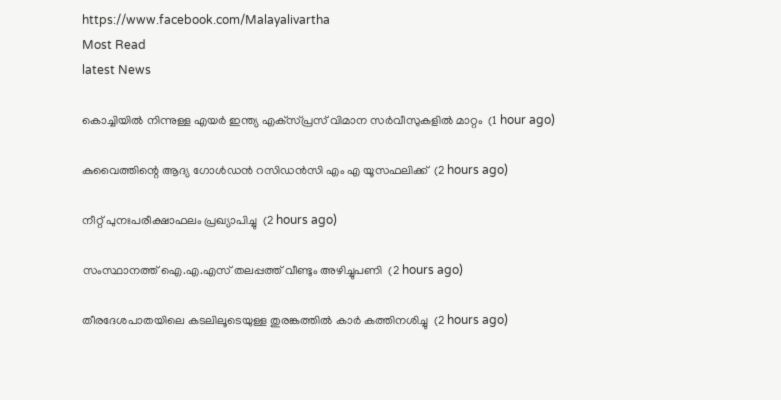https://www.facebook.com/Malayalivartha
Most Read
latest News

കൊച്ചിയില്‍ നിന്നുള്ള എയര്‍ ഇന്ത്യ എക്‌സ്പ്രസ് വിമാന സര്‍വീസുകളില്‍ മാറ്റം  (1 hour ago)

കുവൈത്തിന്റെ ആദ്യ ഗോള്‍ഡന്‍ റസിഡന്‍സി എം എ യൂസഫലിക്ക്  (2 hours ago)

നീറ്റ് പുനഃപരീക്ഷാഫലം പ്രഖ്യാപിച്ചു  (2 hours ago)

സംസ്ഥാനത്ത് ഐ.എ.എസ് തലപ്പത്ത് വീണ്ടും അഴിച്ചുപണി  (2 hours ago)

തീരദേശപാതയിലെ കടലിലൂടെയുള്ള തുരങ്കത്തില്‍ കാര്‍ കത്തിനശിച്ചു  (2 hours ago)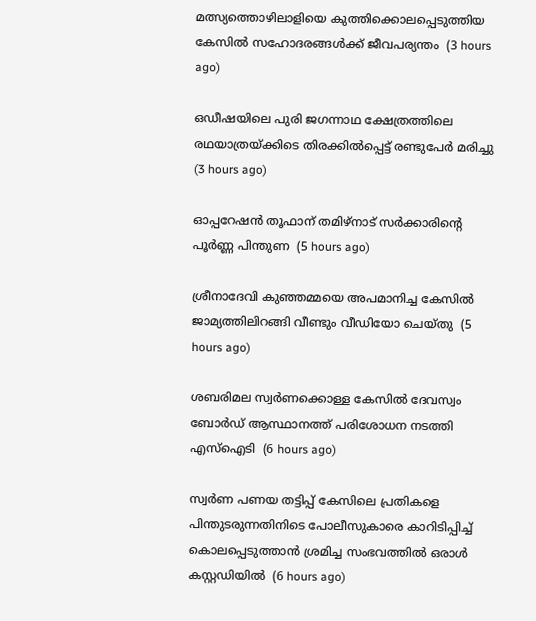മത്സ്യത്തൊഴിലാളിയെ കുത്തിക്കൊലപ്പെടുത്തിയ കേസില്‍ സഹോദരങ്ങള്‍ക്ക് ജീവപര്യന്തം  (3 hours ago)

ഒഡീഷയിലെ പുരി ജഗന്നാഥ ക്ഷേത്രത്തിലെ രഥയാത്രയ്ക്കിടെ തിരക്കില്‍പ്പെട്ട് രണ്ടുപേര്‍ മരിച്ചു  (3 hours ago)

ഓപ്പറേഷന്‍ തൂഫാന് തമിഴ്‌നാട് സര്‍ക്കാരിന്റെ പൂര്‍ണ്ണ പിന്തുണ  (5 hours ago)

ശ്രീനാദേവി കുഞ്ഞമ്മയെ അപമാനിച്ച കേസില്‍ ജാമ്യത്തിലിറങ്ങി വീണ്ടും വീഡിയോ ചെയ്തു  (5 hours ago)

ശബരിമല സ്വര്‍ണക്കൊള്ള കേസില്‍ ദേവസ്വം ബോര്‍ഡ് ആസ്ഥാനത്ത് പരിശോധന നടത്തി എസ്‌ഐടി  (6 hours ago)

സ്വർണ പണയ തട്ടിപ്പ് കേസിലെ പ്രതികളെ പിന്തുടരുന്നതിനിടെ പോലീസുകാരെ കാറിടിപ്പിച്ച് കൊലപ്പെടുത്താൻ ശ്രമിച്ച സംഭവത്തിൽ ഒരാൾ കസ്റ്റഡിയിൽ  (6 hours ago)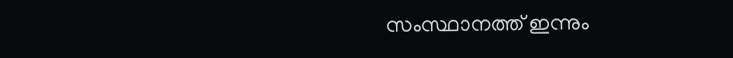സംസ്ഥാനത്ത് ഇന്നും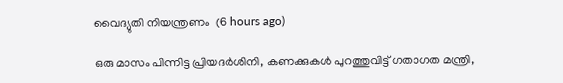വൈദ്യുതി നിയന്ത്രണം  (6 hours ago)

ഒരു മാസം പിന്നിട്ട പ്രിയദര്‍ശിനി, കണക്കുകൾ പുറത്തുവിട്ട് ഗതാഗത മന്ത്രി,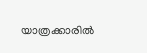യാത്രക്കാരിൽ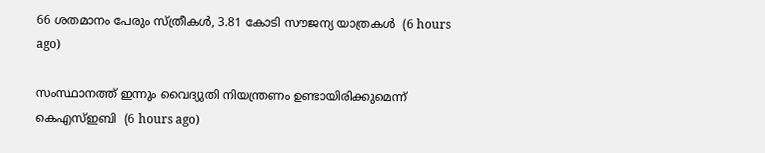66 ശതമാനം പേരും സ്ത്രീകൾ, 3.81 കോടി സൗജന്യ യാത്രകൾ  (6 hours ago)

സംസ്ഥാനത്ത് ഇന്നും വൈദ്യുതി നിയന്ത്രണം ഉണ്ടായിരിക്കുമെന്ന് കെഎസ്ഇബി  (6 hours ago)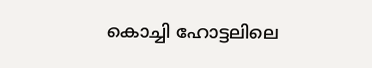കൊച്ചി ഹോട്ടലിലെ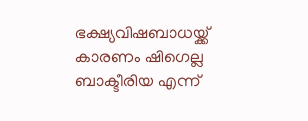ഭക്ഷ്യവിഷബാധയ്ക്ക് കാരണം ഷിഗെല്ല ബാക്ടീരിയ എന്ന്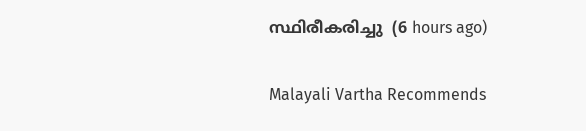സ്ഥിരീകരിച്ചു  (6 hours ago)

Malayali Vartha Recommends